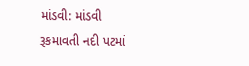માંડવી: માંડવી રૂકમાવતી નદી પટમાં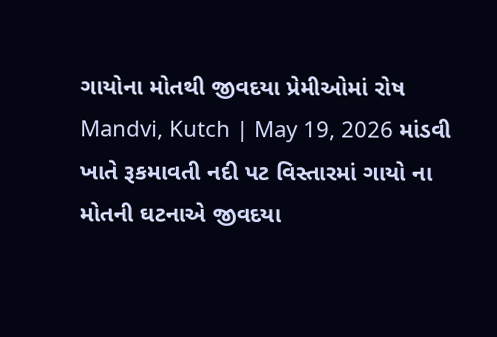ગાયોના મોતથી જીવદયા પ્રેમીઓમાં રોષ
Mandvi, Kutch | May 19, 2026 માંડવી ખાતે રૂકમાવતી નદી પટ વિસ્તારમાં ગાયો ના મોતની ઘટનાએ જીવદયા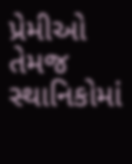પ્રેમીઓ તેમજ સ્થાનિકોમાં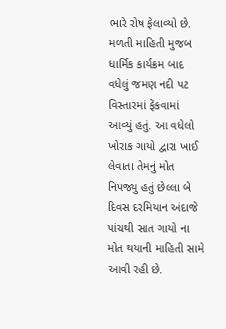ભારે રોષ ફેલાવ્યો છે. મળતી માહિતી મુજબ ધાર્મિક કાર્યક્રમ બાદ વધેલું જમણ નદી પટ વિસ્તારમાં ફેંકવામાં આવ્યું હતું. આ વધેલો ખોરાક ગાયો દ્વારા ખાઈ લેવાતા તેમનું મોત નિપજ્યુ હતું છેલ્લા બે દિવસ દરમિયાન અંદાજે પાંચથી સાત ગાયો ના મોત થયાની માહિતી સામે આવી રહી છે.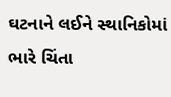ઘટનાને લઈને સ્થાનિકોમાં ભારે ચિંતા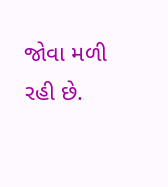જોવા મળી રહી છે.